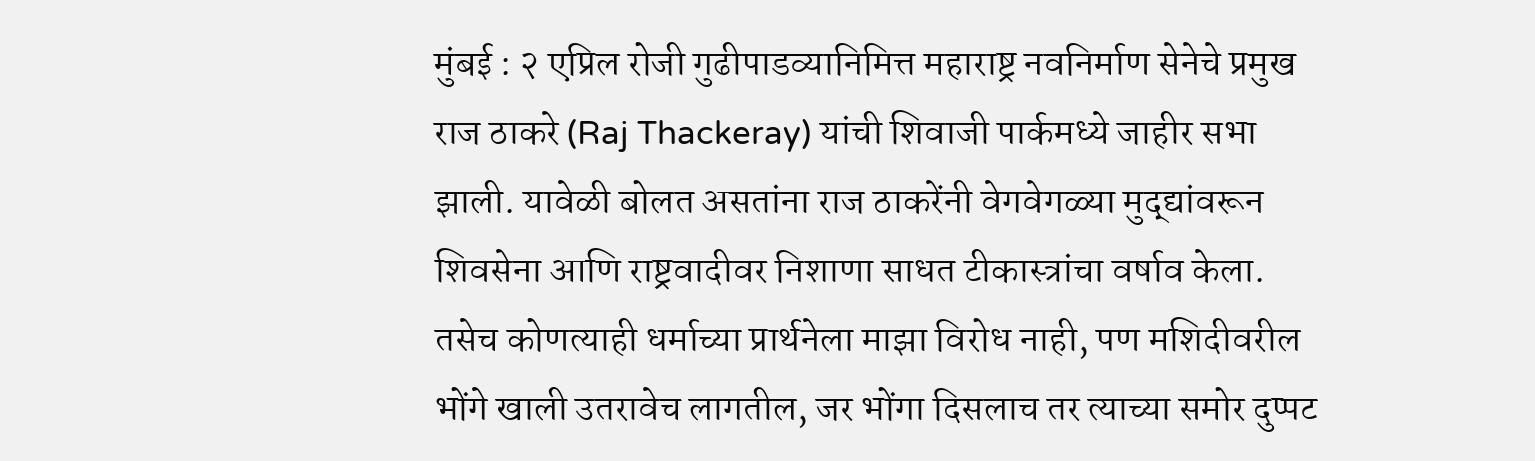मुंबई : २ एप्रिल रोजी गुढीपाडव्यानिमित्त महाराष्ट्र नवनिर्माण सेनेचे प्रमुख राज ठाकरे (Raj Thackeray) यांची शिवाजी पार्कमध्ये जाहीर सभा झाली. यावेळी बोलत असतांना राज ठाकरेंनी वेगवेगळ्या मुद्द्यांवरून शिवसेना आणि राष्ट्रवादीवर निशाणा साधत टीकास्त्रांचा वर्षाव केला. तसेच कोणत्याही धर्माच्या प्रार्थनेला माझा विरोध नाही, पण मशिदीवरील भोंगे खाली उतरावेच लागतील, जर भोंगा दिसलाच तर त्याच्या समोर दुप्पट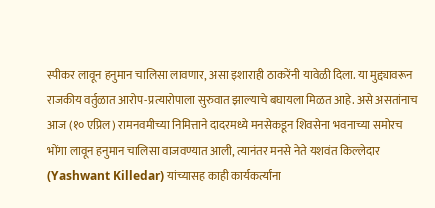स्पीकर लावून हनुमान चालिसा लावणार, असा इशाराही ठाकरेंनी यावेळी दिला. या मुद्द्यावरून राजकीय वर्तुळात आरोप-प्रत्यारोपाला सुरुवात झाल्याचे बघायला मिळत आहे. असे असतांनाच आज (१० एप्रिल) रामनवमीच्या निमित्ताने दादरमध्ये मनसेकडून शिवसेना भवनाच्या समोरच भोंगा लावून हनुमान चालिसा वाजवण्यात आली, त्यानंतर मनसे नेते यशवंत किल्लेदार (Yashwant Killedar) यांच्यासह काही कार्यकर्त्यांना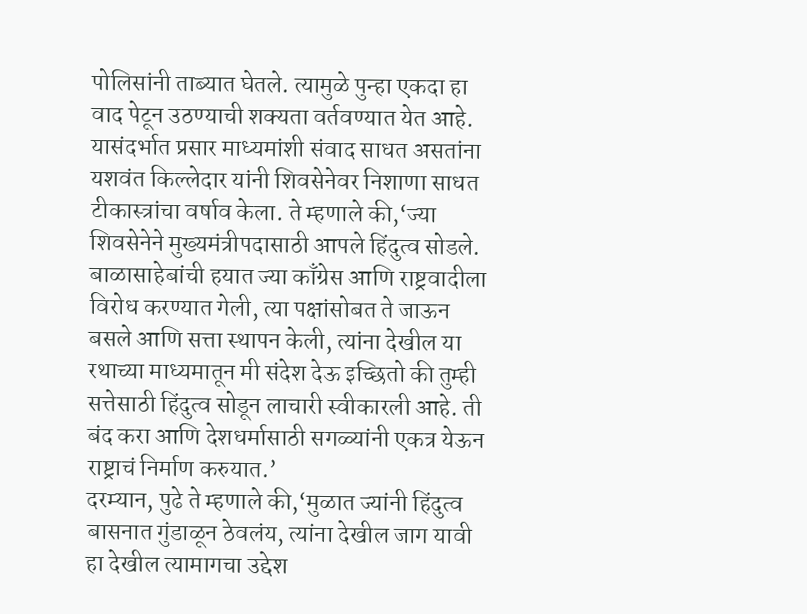पोलिसांनी ताब्यात घेतले. त्यामुळे पुन्हा एकदा हा वाद पेटून उठण्याची शक्यता वर्तवण्यात येत आहे.
यासंदर्भात प्रसार माध्यमांशी संवाद साधत असतांना यशवंत किल्लेदार यांनी शिवसेनेवर निशाणा साधत टीकास्त्रांचा वर्षाव केला. ते म्हणाले की,‘ज्या शिवसेनेने मुख्यमंत्रीपदासाठी आपले हिंदुत्व सोडले. बाळासाहेबांची हयात ज्या काँग्रेस आणि राष्ट्रवादीला विरोध करण्यात गेली, त्या पक्षांसोबत ते जाऊन बसले आणि सत्ता स्थापन केली, त्यांना देखील या रथाच्या माध्यमातून मी संदेश देऊ इच्छितो की तुम्ही सत्तेसाठी हिंदुत्व सोडून लाचारी स्वीकारली आहे. ती बंद करा आणि देशधर्मासाठी सगळ्यांनी एकत्र येऊन राष्ट्राचं निर्माण करुयात.’
दरम्यान, पुढे ते म्हणाले की,‘मुळात ज्यांनी हिंदुत्व बासनात गुंडाळून ठेवलंय, त्यांना देखील जाग यावी हा देखील त्यामागचा उद्देश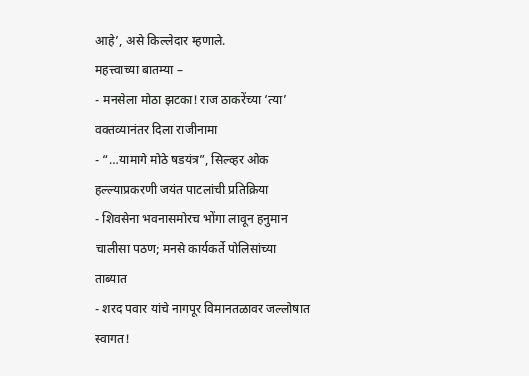आहे’, असे किल्लेदार म्हणाले.
महत्त्वाच्या बातम्या –
- मनसेला मोठा झटका! राज ठाकरेंच्या ‘त्या’ वक्तव्यानंतर दिला राजीनामा
- “…यामागे मोठे षडयंत्र”, सिल्व्हर ओक हल्ल्याप्रकरणी जयंत पाटलांची प्रतिक्रिया
- शिवसेना भवनासमोरच भोंगा लावून हनुमान चालीसा पठण; मनसे कार्यकर्ते पोलिसांच्या ताब्यात
- शरद पवार यांचे नागपूर विमानतळावर जल्लोषात स्वागत!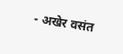- अखेर वसंत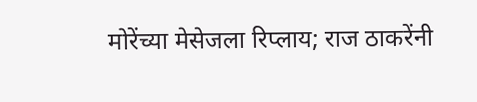मोरेंच्या मेसेजला रिप्लाय; राज ठाकरेंनी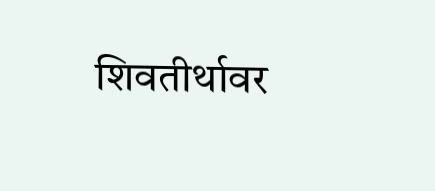शिवतीर्थावर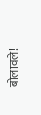बोलावले!